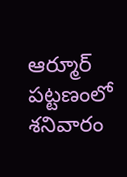ఆర్మూర్ పట్టణంలో శనివారం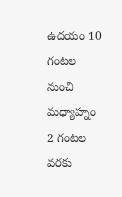ఉదయం 10 గంటల నుంచి మధ్యాహ్నం 2 గంటల వరకు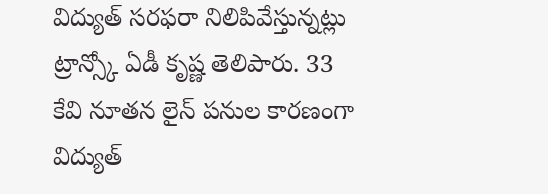విద్యుత్ సరఫరా నిలిపివేస్తున్నట్లు ట్రాన్స్కో ఏడీ కృష్ణ తెలిపారు. 33 కేవి నూతన లైన్ పనుల కారణంగా విద్యుత్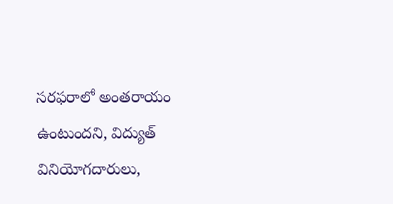సరఫరాలో అంతరాయం ఉంటుందని, విద్యుత్ వినియోగదారులు,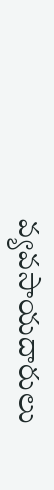వ్యవసాయదారులు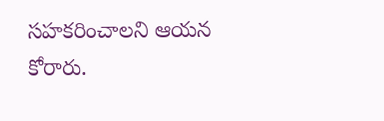సహకరించాలని ఆయన కోరారు.